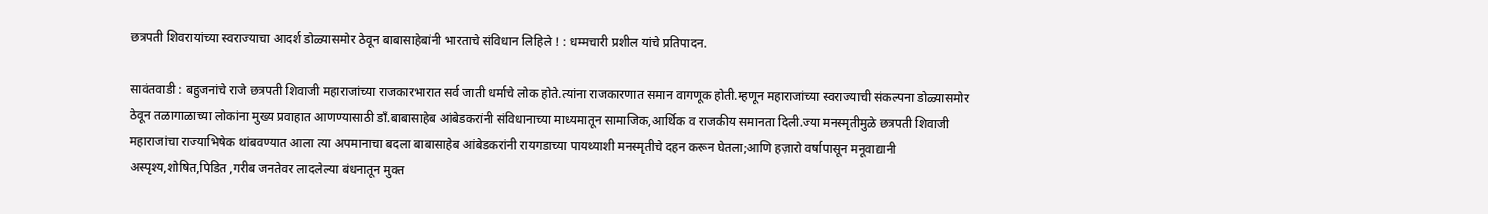छत्रपती शिवरायांच्या स्वराज्याचा आदर्श डोळ्यासमोर ठेवून बाबासाहेबांनी भारताचे संविधान लिहिले ! : धम्मचारी प्रशील यांचे प्रतिपादन.

सावंतवाडी : बहुजनांचे राजे छत्रपती शिवाजी महाराजांच्या राजकारभारात सर्व जाती धर्माचे लोक होते.त्यांना राजकारणात समान वागणूक होती.म्हणून महाराजांच्या स्वराज्याची संकल्पना डोळ्यासमोर ठेवून तळागाळाच्या लोकांना मुख्य प्रवाहात आणण्यासाठी डाँ.बाबासाहेब आंबेडकरांनी संविधानाच्या माध्यमातून सामाजिक,आर्थिक व राजकीय समानता दिली.ज्या मनस्मृतीमुळे छत्रपती शिवाजी महाराजांचा राज्याभिषेक थांबवण्यात आला त्या अपमानाचा बदला बाबासाहेब आंबेडकरांनी रायगडाच्या पायथ्याशी मनस्मृतीचे दहन करून घेतला;आणि हज़ारो वर्षापासून मनूवाद्यानी अस्पृश्य,शोषित,पिडित ,गरीब जनतेवर लादलेल्या बंधनातून मुक्त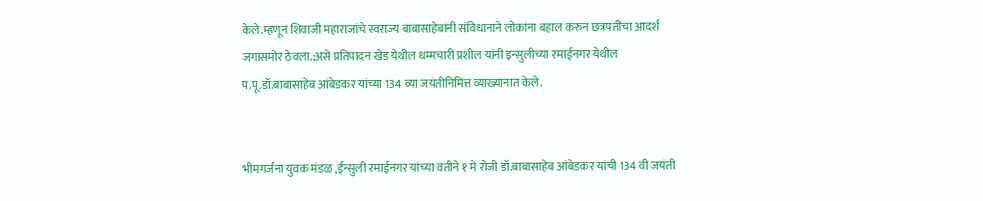केले.म्हणून शिवाजी महाराजांचे स्वराज्य बाबासाहेबांनी संविधानाने लोकांना बहाल करुन छत्रपतींचा आदर्श जगासमोर ठेवला.;असे प्रतिपादन खेड येथील धम्मचारी प्रशील यांनी इन्सुलीच्या रमाईनगर येथील प.पू.डॉ.बाबासाहेब आंबेडकर यांच्या 134 व्या जयंतीनिमित्त व्याख्यानात केले.


भीमगर्जना युवक मंडळ ,ईन्सुली रमाईनगर यांच्या वतीने १ मे रोजी डॉ.बाबासाहेब आंबेडकर यांची 134 वी जयंती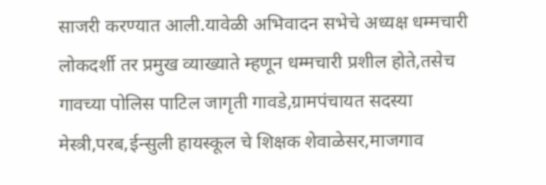साजरी करण्यात आली.यावेळी अभिवादन सभेचे अध्यक्ष धम्मचारी लोकदर्शी तर प्रमुख व्याख्याते म्हणून धम्मचारी प्रशील होते,तसेच गावच्या पोलिस पाटिल जागृती गावडे,ग्रामपंचायत सदस्या मेस्त्री,परब,ईन्सुली हायस्कूल चे शिक्षक शेवाळेसर,माजगाव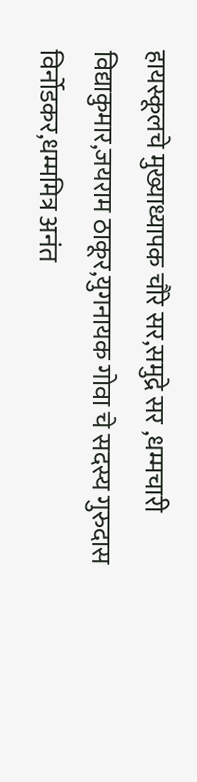हायस्कूलचे मुख्याध्यापक चौरे सर,समुद्रे सर ,धम्मचारी विद्याकुमार,जयराम ठाकूर,युगनायक गोवा चे सदस्य गुरुदास विर्नोडकर,धम्ममित्र अनंत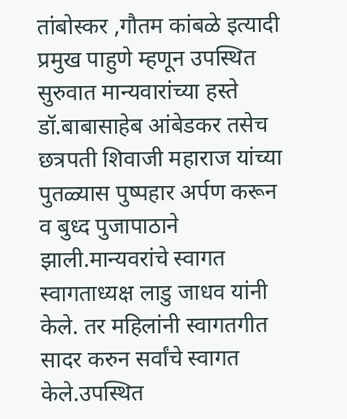तांबोस्कर ,गौतम कांबळे इत्यादी प्रमुख पाहुणे म्हणून उपस्थित सुरुवात मान्यवारांच्या हस्ते डॉ.बाबासाहेब आंबेडकर तसेच छत्रपती शिवाजी महाराज यांच्या पुतळ्यास पुष्पहार अर्पण करून व बुध्द पुजापाठाने झाली.मान्यवरांचे स्वागत स्वागताध्यक्ष लाडु जाधव यांनी केले. तर महिलांनी स्वागतगीत सादर करुन सर्वांचे स्वागत केले.उपस्थित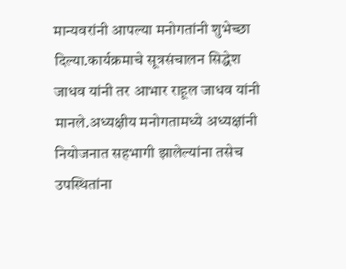मान्यवरांनी आपल्या मनोगतांनी शुभेच्छा दिल्या.कार्यक्रमाचे सूत्रसंचालन सिद्धेश जाधव यांनी तर आभार राहूल जाधव यांनी मानले.अध्यक्षीय मनोगतामध्ये अध्यक्षांनी नियोजनात सहभागी झालेल्यांना तसेच उपस्थितांना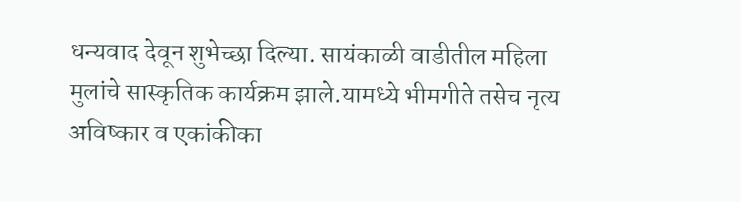धन्यवाद देवून शुभेच्छा दिल्या. सायंकाळी वाडीतील महिला मुलांचे सास्कृतिक कार्यक्रम झाले.यामध्ये भीमगीते तसेच नृत्य अविष्कार व एकांकीका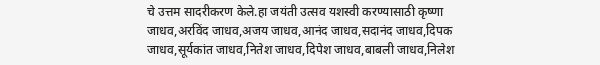चे उत्तम सादरीकरण केले.हा जयंती उत्सव यशस्वी करण्यासाठी कृष्णा जाधव,अरविंद जाधव,अजय जाधव,आनंद जाधव,सदानंद जाधव,दिपक जाधव,सूर्यकांत जाधव,नितेश जाधव,दिपेश जाधव,बाबली जाधव,निलेश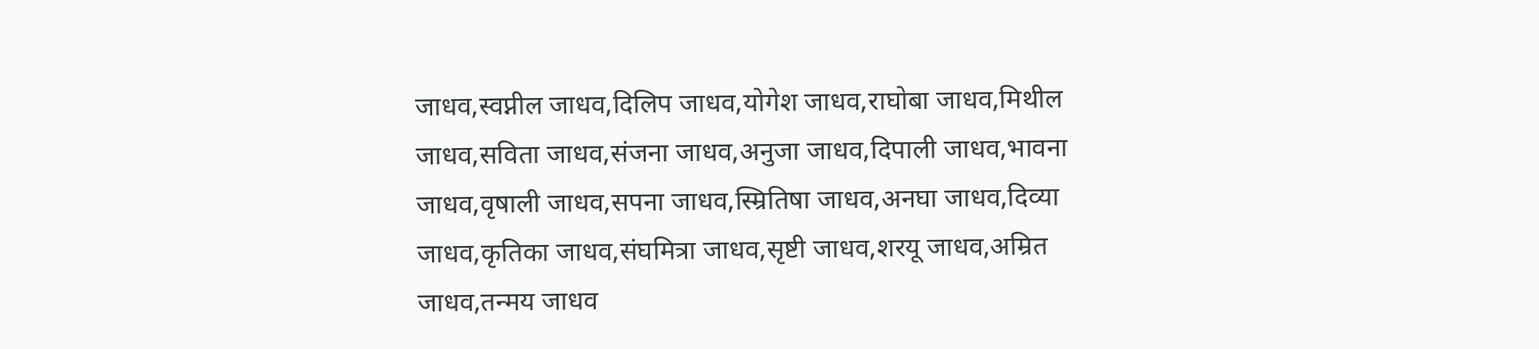जाधव,स्वप्नील जाधव,दिलिप जाधव,योगेश जाधव,राघोबा जाधव,मिथील जाधव,सविता जाधव,संजना जाधव,अनुजा जाधव,दिपाली जाधव,भावना जाधव,वृषाली जाधव,सपना जाधव,स्म्रितिषा जाधव,अनघा जाधव,दिव्या जाधव,कृतिका जाधव,संघमित्रा जाधव,सृष्टी जाधव,शरयू जाधव,अम्रित जाधव,तन्मय जाधव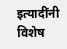इत्यादींनी विशेष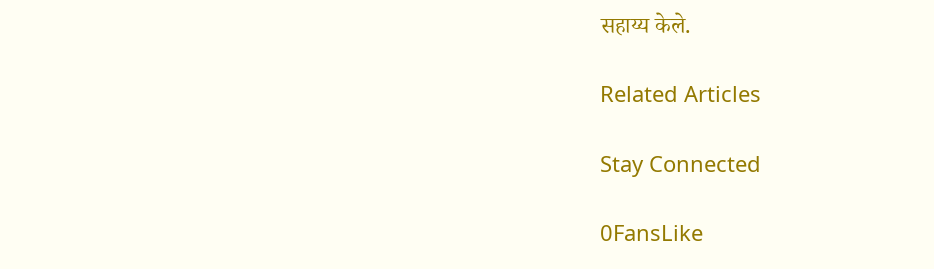सहाय्य केले.

Related Articles

Stay Connected

0FansLike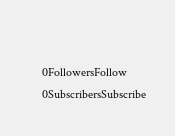0FollowersFollow
0SubscribersSubscribe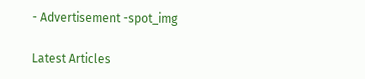- Advertisement -spot_img

Latest Articles